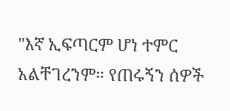"እኛ ኢፍጣርም ሆነ ተምር አልቸገረንም። የጠሩኝን ሰዎች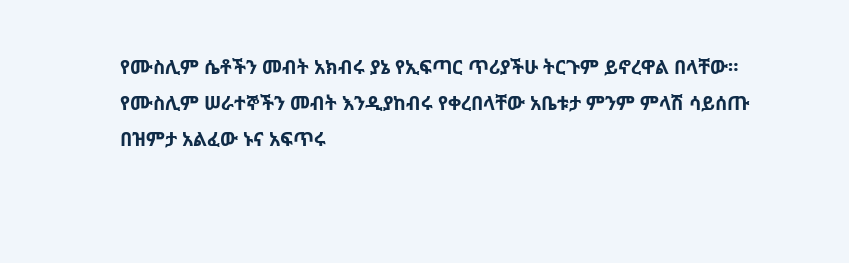የሙስሊም ሴቶችን መብት አክብሩ ያኔ የኢፍጣር ጥሪያችሁ ትርጉም ይኖረዋል በላቸው። የሙስሊም ሠራተኞችን መብት እንዲያከብሩ የቀረበላቸው አቤቱታ ምንም ምላሽ ሳይሰጡ በዝምታ አልፈው ኑና አፍጥሩ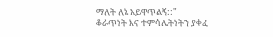ማለት ለኔ አይዋጥልኝ::"
ቆራጥነት እና ተምሳሌትነትን ያቀፈ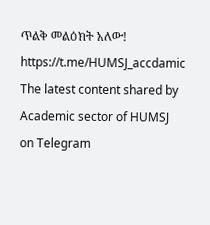ጥልቅ መልዕክት አለው!
https://t.me/HUMSJ_accdamic
The latest content shared by Academic sector of HUMSJ on Telegram